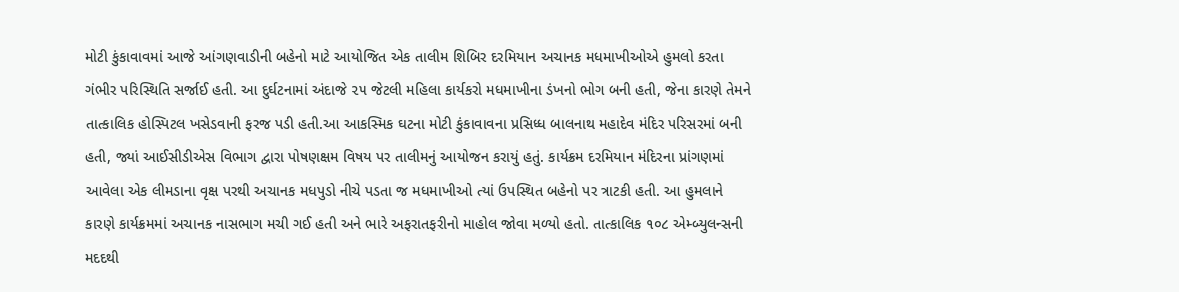મોટી કુંકાવાવમાં આજે આંગણવાડીની બહેનો માટે આયોજિત એક તાલીમ શિબિર દરમિયાન અચાનક મધમાખીઓએ હુમલો કરતા ગંભીર પરિસ્થિતિ સર્જાઈ હતી. આ દુર્ઘટનામાં અંદાજે ૨૫ જેટલી મહિલા કાર્યકરો મધમાખીના ડંખનો ભોગ બની હતી, જેના કારણે તેમને તાત્કાલિક હોસ્પિટલ ખસેડવાની ફરજ પડી હતી.આ આકસ્મિક ઘટના મોટી કુંકાવાવના પ્રસિધ્ધ બાલનાથ મહાદેવ મંદિર પરિસરમાં બની હતી, જ્યાં આઈસીડીએસ વિભાગ દ્વારા પોષણક્ષમ વિષય પર તાલીમનું આયોજન કરાયું હતું. કાર્યક્રમ દરમિયાન મંદિરના પ્રાંગણમાં આવેલા એક લીમડાના વૃક્ષ પરથી અચાનક મધપુડો નીચે પડતા જ મધમાખીઓ ત્યાં ઉપસ્થિત બહેનો પર ત્રાટકી હતી. આ હુમલાને કારણે કાર્યક્રમમાં અચાનક નાસભાગ મચી ગઈ હતી અને ભારે અફરાતફરીનો માહોલ જોવા મળ્યો હતો. તાત્કાલિક ૧૦૮ એમ્બ્યુલન્સની મદદથી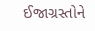ઈજાગ્રસ્તોને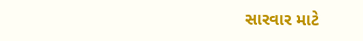સારવાર માટે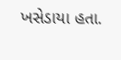ખસેડાયા હતા.